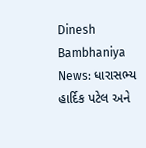Dinesh Bambhaniya News: ધારાસભ્ય હાર્દિક પટેલ અને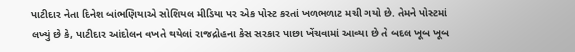પાટીદાર નેતા દિનેશ બાંભણિયાએ સોશિયલ મીડિયા પર એક પોસ્ટ કરતાં ખળભળાટ મચી ગયો છે. તેમને પોસ્ટમાં લખ્યું છે કે, પાટીદાર આંદોલન વખતે થયેલાં રાજદ્રોહના કેસ સરકાર પાછા ખેંચવામાં આવ્યા છે તે બદલ ખૂબ ખૂબ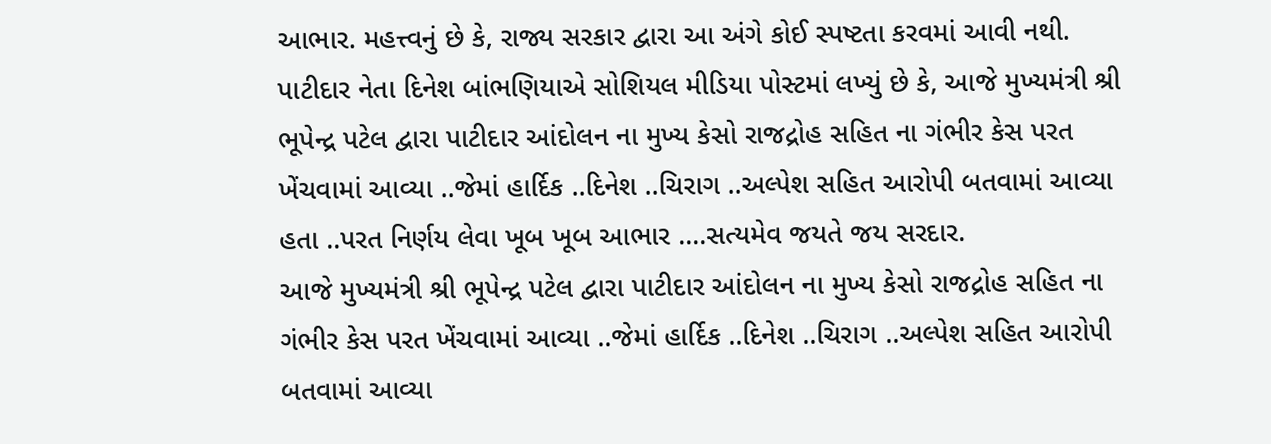આભાર. મહત્ત્વનું છે કે, રાજ્ય સરકાર દ્વારા આ અંગે કોઈ સ્પષ્ટતા કરવમાં આવી નથી.
પાટીદાર નેતા દિનેશ બાંભણિયાએ સોશિયલ મીડિયા પોસ્ટમાં લખ્યું છે કે, આજે મુખ્યમંત્રી શ્રી ભૂપેન્દ્ર પટેલ દ્વારા પાટીદાર આંદોલન ના મુખ્ય કેસો રાજદ્રોહ સહિત ના ગંભીર કેસ પરત ખેંચવામાં આવ્યા ..જેમાં હાર્દિક ..દિનેશ ..ચિરાગ ..અલ્પેશ સહિત આરોપી બતવામાં આવ્યા હતા ..પરત નિર્ણય લેવા ખૂબ ખૂબ આભાર ….સત્યમેવ જયતે જય સરદાર.
આજે મુખ્યમંત્રી શ્રી ભૂપેન્દ્ર પટેલ દ્વારા પાટીદાર આંદોલન ના મુખ્ય કેસો રાજદ્રોહ સહિત ના ગંભીર કેસ પરત ખેંચવામાં આવ્યા ..જેમાં હાર્દિક ..દિનેશ ..ચિરાગ ..અલ્પેશ સહિત આરોપી બતવામાં આવ્યા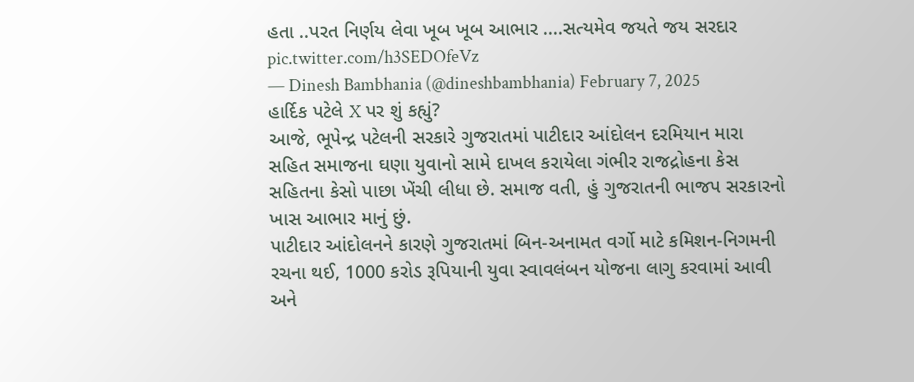હતા ..પરત નિર્ણય લેવા ખૂબ ખૂબ આભાર ....સત્યમેવ જયતે જય સરદાર pic.twitter.com/h3SEDOfeVz
— Dinesh Bambhania (@dineshbambhania) February 7, 2025
હાર્દિક પટેલે X પર શું કહ્યું?
આજે, ભૂપેન્દ્ર પટેલની સરકારે ગુજરાતમાં પાટીદાર આંદોલન દરમિયાન મારા સહિત સમાજના ઘણા યુવાનો સામે દાખલ કરાયેલા ગંભીર રાજદ્રોહના કેસ સહિતના કેસો પાછા ખેંચી લીધા છે. સમાજ વતી, હું ગુજરાતની ભાજપ સરકારનો ખાસ આભાર માનું છું.
પાટીદાર આંદોલનને કારણે ગુજરાતમાં બિન-અનામત વર્ગો માટે કમિશન-નિગમની રચના થઈ, 1000 કરોડ રૂપિયાની યુવા સ્વાવલંબન યોજના લાગુ કરવામાં આવી અને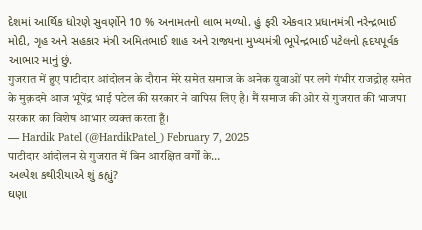દેશમાં આર્થિક ધોરણે સુવર્ણોને 10 % અનામતનો લાભ મળ્યો. હું ફરી એકવાર પ્રધાનમંત્રી નરેન્દ્રભાઈ મોદી, ગૃહ અને સહકાર મંત્રી અમિતભાઈ શાહ અને રાજ્યના મુખ્યમંત્રી ભૂપેન્દ્રભાઈ પટેલનો હૃદયપૂર્વક આભાર માનું છું.
गुजरात में हुए पाटीदार आंदोलन के दौरान मेरे समेत समाज के अनेक युवाओं पर लगे गंभीर राजद्रोह समेत के मुक़दमे आज भूपेंद्र भाई पटेल की सरकार ने वापिस लिए है। मैं समाज की ओर से गुजरात की भाजपा सरकार का विशेष आभार व्यक्त करता हूँ।
— Hardik Patel (@HardikPatel_) February 7, 2025
पाटीदार आंदोलन से गुजरात में बिन आरक्षित वर्गों के…
અલ્પેશ કથીરીયાએ શું કહ્યું?
ઘણા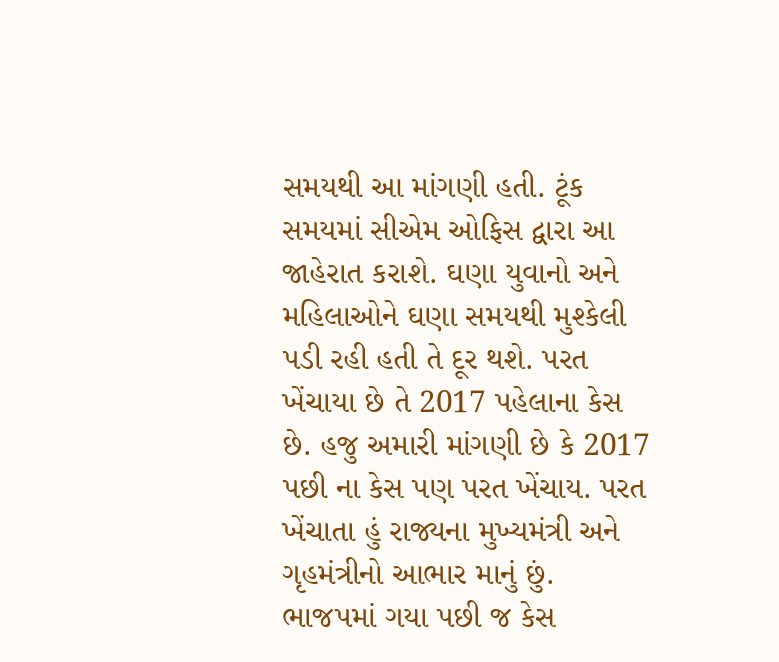સમયથી આ માંગણી હતી. ટૂંક સમયમાં સીએમ ઓફિસ દ્વારા આ જાહેરાત કરાશે. ઘણા યુવાનો અને મહિલાઓને ઘણા સમયથી મુશ્કેલી પડી રહી હતી તે દૂર થશે. પરત ખેંચાયા છે તે 2017 પહેલાના કેસ છે. હજુ અમારી માંગણી છે કે 2017 પછી ના કેસ પણ પરત ખેંચાય. પરત ખેંચાતા હું રાજ્યના મુખ્યમંત્રી અને ગૃહમંત્રીનો આભાર માનું છું. ભાજપમાં ગયા પછી જ કેસ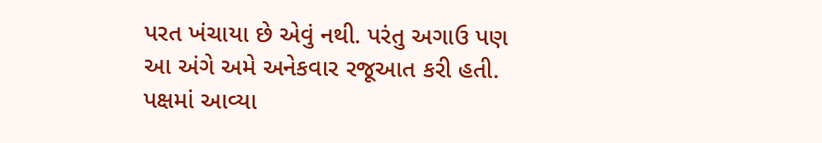પરત ખંચાયા છે એવું નથી. પરંતુ અગાઉ પણ આ અંગે અમે અનેકવાર રજૂઆત કરી હતી. પક્ષમાં આવ્યા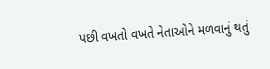પછી વખતો વખતે નેતાઓને મળવાનું થતું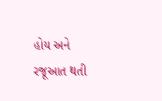હોય અને રજૂઆત થતી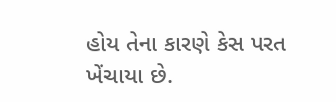હોય તેના કારણે કેસ પરત ખેંચાયા છે.